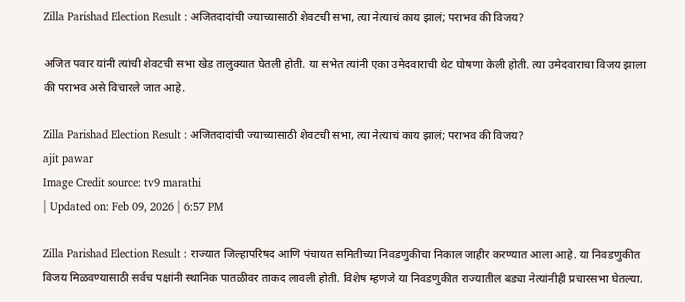Zilla Parishad Election Result : अजितदादांची ज्याच्यासाठी शेवटची सभा, त्या नेत्याचं काय झालं; पराभव की विजय?

अजित पवार यांनी त्यांची शेवटची सभा खेड तालुक्यात घेतली होती. या सभेत त्यांनी एका उमेदवाराची थेट घोषणा केली होती. त्या उमेदवाराचा विजय झाला की पराभव असे विचारले जात आहे.

Zilla Parishad Election Result : अजितदादांची ज्याच्यासाठी शेवटची सभा, त्या नेत्याचं काय झालं; पराभव की विजय?
ajit pawar
Image Credit source: tv9 marathi
| Updated on: Feb 09, 2026 | 6:57 PM

Zilla Parishad Election Result : राज्यात जिल्हापरिषद आणि पंचायत समितीच्या निवडणुकीचा निकाल जाहीर करण्यात आला आहे. या निवडणुकीत विजय मिळवण्यासाठी सर्वच पक्षांनी स्थानिक पातळीवर ताकद लावली होती. विशेष म्हणजे या निवडणुकीत राज्यातील बड्या नेत्यांनीही प्रचारसभा घेतल्या.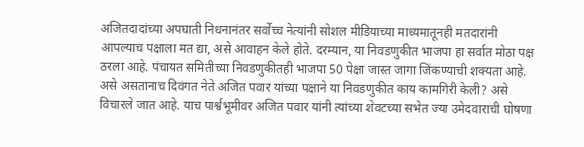अजितदादांच्या अपघाती निधनानंतर सर्वोच्च नेत्यांनी सोशल मीडियाच्या माध्यमातूनही मतदारांनी आपल्याच पक्षाला मत द्या, असे आवाहन केले होते. दरम्यान, या निवडणुकीत भाजपा हा सर्वात मोठा पक्ष ठरला आहे. पंचायत समितीच्या निवडणुकीतही भाजपा 50 पेक्षा जास्त जागा जिंकण्याची शक्यता आहे. असे असतानाच दिवंगत नेते अजित पवार यांच्या पक्षाने या निवडणुकीत काय कामगिरी केली? असे विचारले जात आहे. याच पार्श्वभूमीवर अजित पवार यांनी त्यांच्या शेवटच्या सभेत ज्या उमेदवाराची घोषणा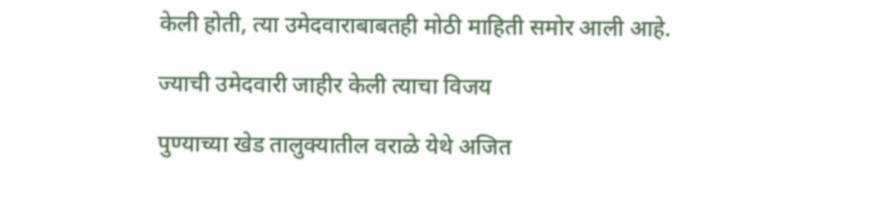केली होती, त्या उमेदवाराबाबतही मोठी माहिती समोर आली आहे.

ज्याची उमेदवारी जाहीर केली त्याचा विजय

पुण्याच्या खेड तालुक्यातील वराळे येथे अजित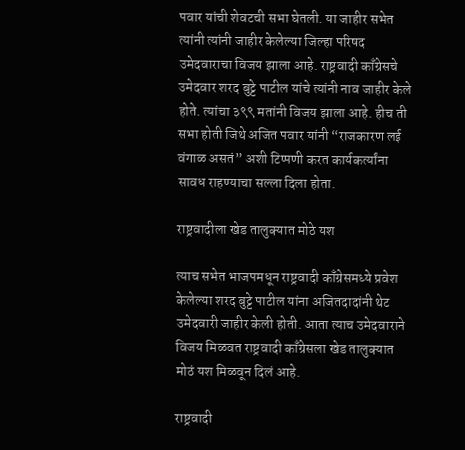पवार यांची शेवटची सभा घेतली. या जाहीर सभेत त्यांनी त्यांनी जाहीर केलेल्या जिल्हा परिषद उमेदवाराचा विजय झाला आहे. राष्ट्रवादी काँग्रेसचे उमेदवार शरद बुट्टे पाटील यांचे त्यांनी नाव जाहीर केले होते. त्यांचा ३९९ मतांनी विजय झाला आहे. हीच ती सभा होती जिथे अजित पवार यांनी “राजकारण लई वंगाळ असतं” अशी टिप्पणी करत कार्यकर्त्यांना सावध राहण्याचा सल्ला दिला होता.

राष्ट्रवादीला खेड तालुक्यात मोठे यश

त्याच सभेत भाजपमधून राष्ट्रवादी काँग्रेसमध्ये प्रवेश केलेल्या शरद बुट्टे पाटील यांना अजितदादांनी थेट उमेदवारी जाहीर केली होती. आता त्याच उमेदवाराने विजय मिळवत राष्ट्रवादी काँग्रेसला खेड तालुक्यात मोठं यश मिळवून दिलं आहे.

राष्ट्रवादी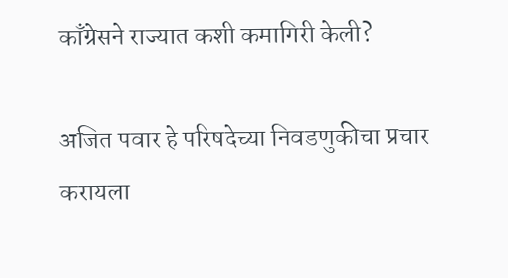काँग्रेसने राज्यात कशी कमागिरी केली?

अजित पवार हे परिषदेच्या निवडणुकीचा प्रचार करायला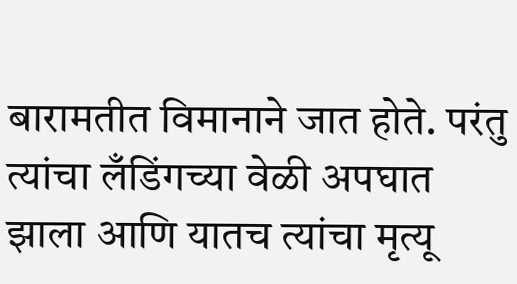बारामतीत विमानाने जात होते. परंतु त्यांचा लँडिंगच्या वेळी अपघात झाला आणि यातच त्यांचा मृत्यू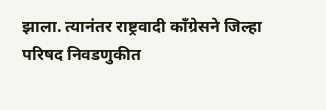झाला. त्यानंतर राष्ट्रवादी काँग्रेसने जिल्हा परिषद निवडणुकीत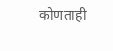कोणताही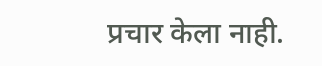प्रचार केला नाही.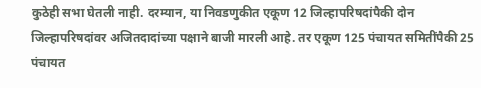कुठेही सभा घेतली नाही. दरम्यान, या निवडणुकीत एकूण 12 जिल्हापरिषदांपैकी दोन जिल्हापरिषदांवर अजितदादांच्या पक्षाने बाजी मारली आहे. तर एकूण 125 पंचायत समितींपैकी 25 पंचायत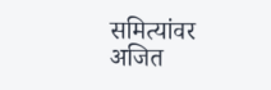समित्यांवर अजित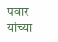पवार यांच्या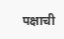पक्षाची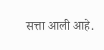सत्ता आली आहे.